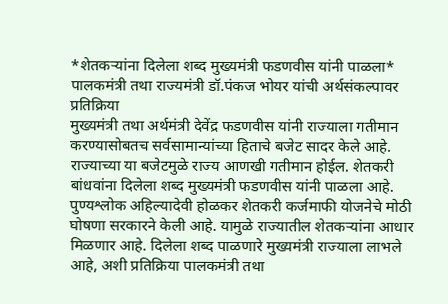*शेतकऱ्यांना दिलेला शब्द मुख्यमंत्री फडणवीस यांनी पाळला*
पालकमंत्री तथा राज्यमंत्री डॉ.पंकज भोयर यांची अर्थसंकल्पावर प्रतिक्रिया
मुख्यमंत्री तथा अर्थमंत्री देवेंद्र फडणवीस यांनी राज्याला गतीमान करण्यासोबतच सर्वसामान्यांच्या हिताचे बजेट सादर केले आहे. राज्याच्या या बजेटमुळे राज्य आणखी गतीमान होईल. शेतकरी बांधवांना दिलेला शब्द मुख्यमंत्री फडणवीस यांनी पाळला आहे. पुण्यश्लोक अहिल्यादेवी होळकर शेतकरी कर्जमाफी योजनेचे मोठी घोषणा सरकारने केली आहे. यामुळे राज्यातील शेतकऱ्यांना आधार मिळणार आहे. दिलेला शब्द पाळणारे मुख्यमंत्री राज्याला लाभले आहे, अशी प्रतिक्रिया पालकमंत्री तथा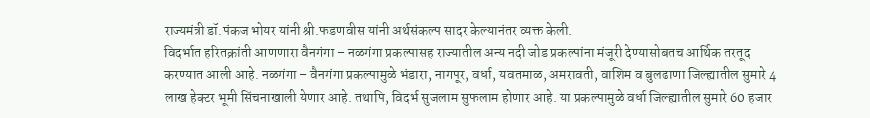राज्यमंत्री डॉ.पंकज भोयर यांनी श्री.फडणवीस यांनी अर्थसंकल्प सादर केल्यानंतर व्यक्त केली.
विदर्भात हरितक्रांती आणणारा वैनगंगा – नळगंगा प्रकल्पासह राज्यातील अन्य नदी जोड प्रकल्पांना मंजूरी देण्यासोबतच आर्थिक तरतूद करण्यात आली आहे. नळगंगा – वैनगंगा प्रकल्पामुळे भंडारा, नागपूर, वर्धा, यवतमाळ, अमरावती, वाशिम व बुलढाणा जिल्ह्यातील सुमारे 4 लाख हेक्टर भूमी सिंचनाखाली येणार आहे. तथापि, विदर्भ सुजलाम सुफलाम होणार आहे. या प्रकल्पामुळे वर्धा जिल्ह्यातील सुमारे 60 हजार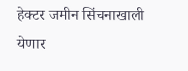हेक्टर जमीन सिंचनाखाली येणार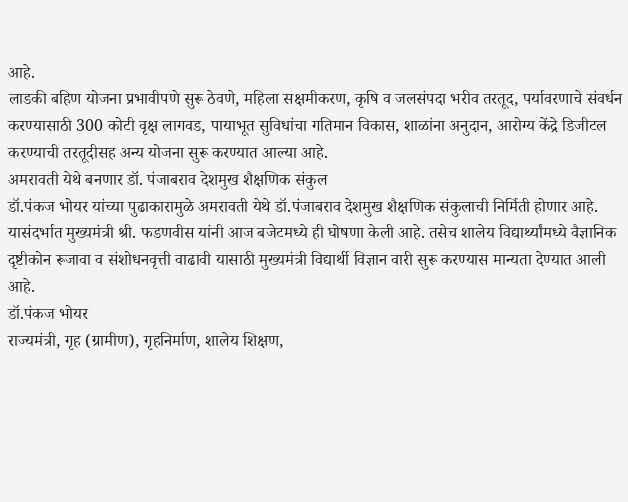आहे.
लाडकी बहिण योजना प्रभावीपणे सुरू ठेवणे, महिला सक्षमीकरण, कृषि व जलसंपदा भरीव तरतूद, पर्यावरणाचे संवर्धन करण्यासाठी 300 कोटी वृक्ष लागवड, पायाभूत सुविधांचा गतिमान विकास, शाळांना अनुदान, आरोग्य केंद्रे डिजीटल करण्याची तरतूदीसह अन्य योजना सुरू करण्यात आल्या आहे.
अमरावती येथे बनणार डॉ. पंजाबराव देशमुख शैक्षणिक संकुल
डॉ.पंकज भोयर यांच्या पुढाकारामुळे अमरावती येथे डॉ.पंजाबराव देशमुख शैक्षणिक संकुलाची निर्मिती होणार आहे. यासंदर्भात मुख्यमंत्री श्री. फडणवीस यांनी आज बजेटमध्ये ही घोषणा केली आहे. तसेच शालेय विद्यार्थ्यांमध्ये वैज्ञानिक दृष्टीकोन रूजावा व संशोधनवृत्ती वाढावी यासाठी मुख्यमंत्री विद्यार्थी विज्ञान वारी सुरू करण्यास मान्यता देण्यात आली आहे.
डॉ.पंकज भोयर
राज्यमंत्री, गृह (ग्रामीण), गृहनिर्माण, शालेय शिक्षण,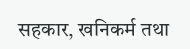सहकार, खनिकर्म तथा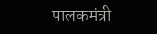पालकमंत्री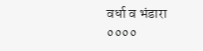वर्धा व भंडारा
००००